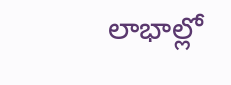లాభాల్లో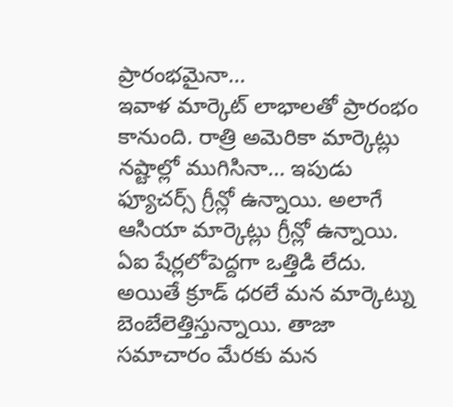ప్రారంభమైనా…
ఇవాళ మార్కెట్ లాభాలతో ప్రారంభం కానుంది. రాత్రి అమెరికా మార్కెట్లు నష్టాల్లో ముగిసినా… ఇపుడు ఫ్యూచర్స్ గ్రీన్లో ఉన్నాయి. అలాగే ఆసియా మార్కెట్లు గ్రీన్లో ఉన్నాయి. ఏఐ షేర్లలోపెద్దగా ఒత్తిడి లేదు. అయితే క్రూడ్ ధరలే మన మార్కెట్ను బెంబేలెత్తిస్తున్నాయి. తాజా సమాచారం మేరకు మన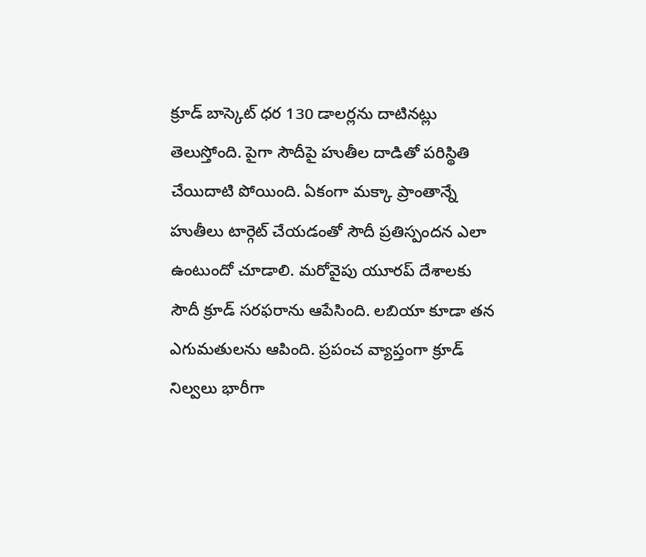క్రూడ్ బాస్కెట్ ధర 130 డాలర్లను దాటినట్లు తెలుస్తోంది. పైగా సౌదీపై హుతీల దాడితో పరిస్థితి చేయిదాటి పోయింది. ఏకంగా మక్కా ప్రాంతాన్నే హుతీలు టార్గెట్ చేయడంతో సౌదీ ప్రతిస్పందన ఎలా ఉంటుందో చూడాలి. మరోవైపు యూరప్ దేశాలకు సౌదీ క్రూడ్ సరఫరాను ఆపేసింది. లబియా కూడా తన ఎగుమతులను ఆపింది. ప్రపంచ వ్యాప్తంగా క్రూడ్ నిల్వలు భారీగా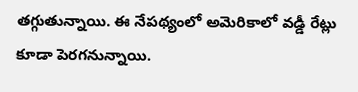తగ్గుతున్నాయి. ఈ నేపథ్యంలో అమెరికాలో వడ్డీ రేట్లు కూడా పెరగనున్నాయి.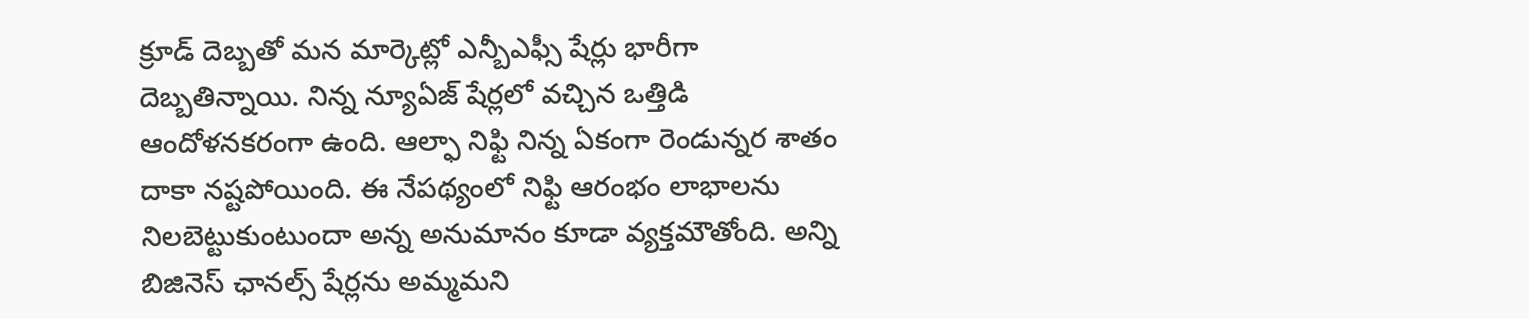క్రూడ్ దెబ్బతో మన మార్కెట్లో ఎన్బీఎఫ్సీ షేర్లు భారీగా దెబ్బతిన్నాయి. నిన్న న్యూఏజ్ షేర్లలో వచ్చిన ఒత్తిడి ఆందోళనకరంగా ఉంది. ఆల్ఫా నిఫ్టి నిన్న ఏకంగా రెండున్నర శాతం దాకా నష్టపోయింది. ఈ నేపథ్యంలో నిఫ్టి ఆరంభం లాభాలను నిలబెట్టుకుంటుందా అన్న అనుమానం కూడా వ్యక్తమౌతోంది. అన్ని బిజినెస్ ఛానల్స్ షేర్లను అమ్మమని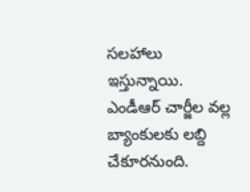సలహాలు ఇస్తున్నాయి. ఎండీఆర్ చార్జీల వల్ల బ్యాంకులకు లబ్ది చేకూరనుంది.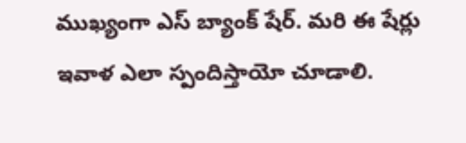ముఖ్యంగా ఎస్ బ్యాంక్ షేర్. మరి ఈ షేర్లు ఇవాళ ఎలా స్పందిస్తాయో చూడాలి.